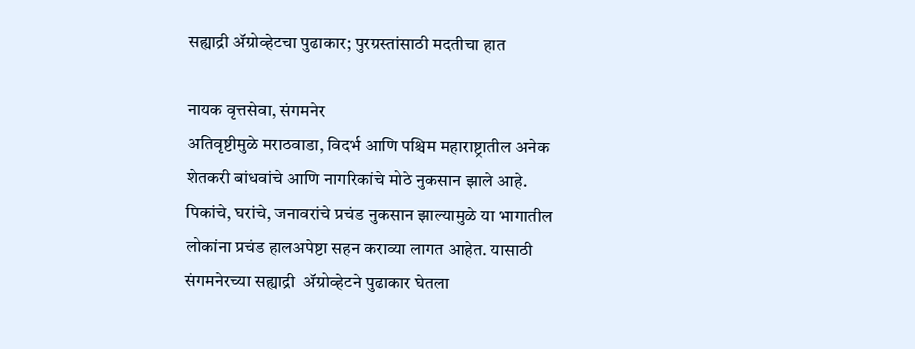सह्याद्री ॲग्रोव्हेटचा पुढाकार; पुरग्रस्तांसाठी मदतीचा हात

नायक वृत्तसेवा, संगमनेर
अतिवृष्टीमुळे मराठवाडा, विदर्भ आणि पश्चिम महाराष्ट्रातील अनेक शेतकरी बांधवांचे आणि नागरिकांचे मोठे नुकसान झाले आहे. पिकांचे, घरांचे, जनावरांचे प्रचंड नुकसान झाल्यामुळे या भागातील लोकांना प्रचंड हालअपेष्टा सहन कराव्या लागत आहेत. यासाठी संगमनेरच्या सह्याद्री  ॲग्रोव्हेटने पुढाकार घेतला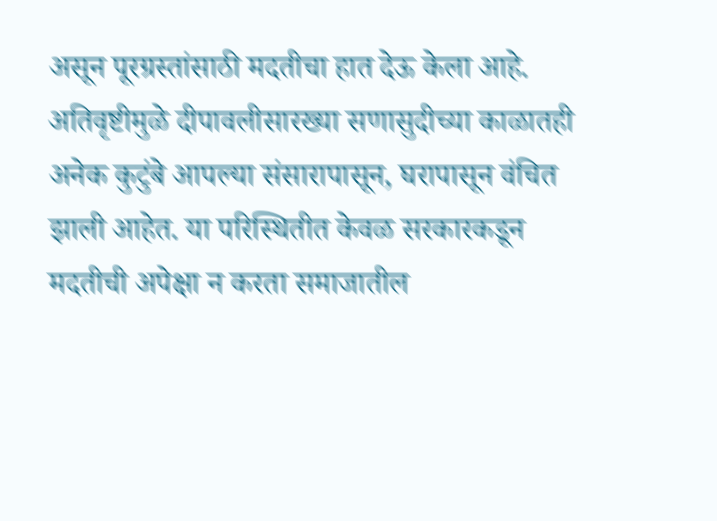असून पूरग्रस्तांसाठी मदतीचा हात देऊ केला आहे.
अतिवृष्टीमुळे दीपावलीसारख्या सणासुदीच्या काळातही अनेक कुटुंबे आपल्या संसारापासून, घरापासून वंचित झाली आहेत. या परिस्थितीत केवळ सरकारकडून मदतीची अपेक्षा न करता समाजातील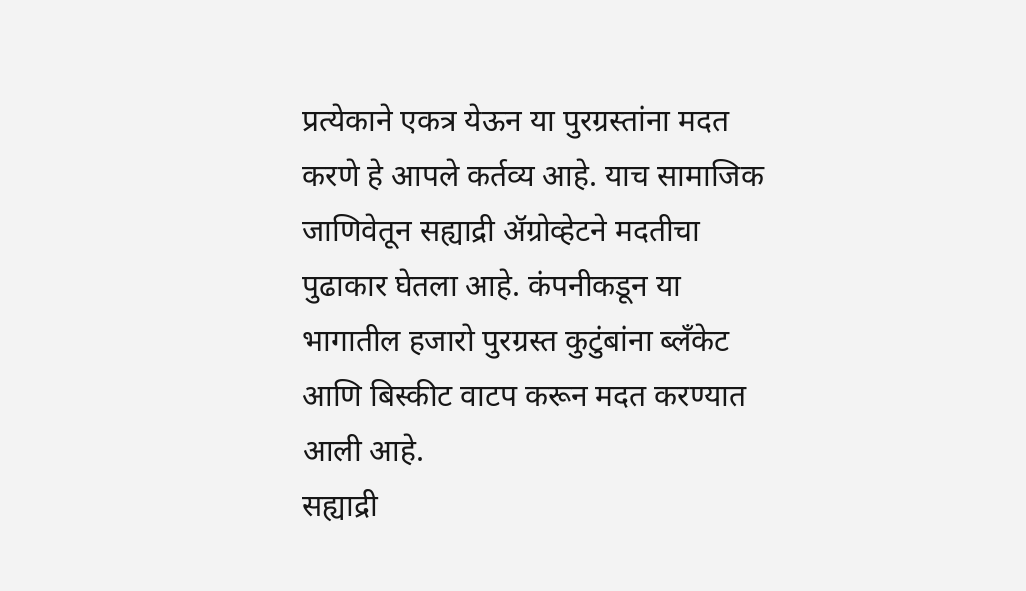प्रत्येकाने एकत्र येऊन या पुरग्रस्तांना मदत करणे हे आपले कर्तव्य आहे. याच सामाजिक जाणिवेतून सह्याद्री ॲग्रोव्हेटने मदतीचा पुढाकार घेतला आहे. कंपनीकडून या भागातील हजारो पुरग्रस्त कुटुंबांना ब्लॅंकेट आणि बिस्कीट वाटप करून मदत करण्यात आली आहे.
सह्याद्री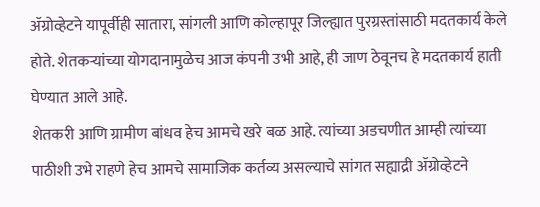ॲग्रोव्हेटने यापूर्वीही सातारा, सांगली आणि कोल्हापूर जिल्ह्यात पुरग्रस्तांसाठी मदतकार्य केले होते. शेतकऱ्यांच्या योगदानामुळेच आज कंपनी उभी आहे, ही जाण ठेवूनच हे मदतकार्य हाती घेण्यात आले आहे.
शेतकरी आणि ग्रामीण बांधव हेच आमचे खरे बळ आहे. त्यांच्या अडचणीत आम्ही त्यांच्या पाठीशी उभे राहणे हेच आमचे सामाजिक कर्तव्य असल्याचे सांगत सह्याद्री ॲग्रोव्हेटने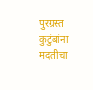पुरग्रस्त कुटुंबांना मदतीचा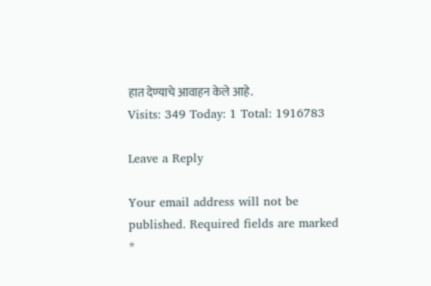हात देण्याचे आवाहन केले आहे.
Visits: 349 Today: 1 Total: 1916783

Leave a Reply

Your email address will not be published. Required fields are marked *